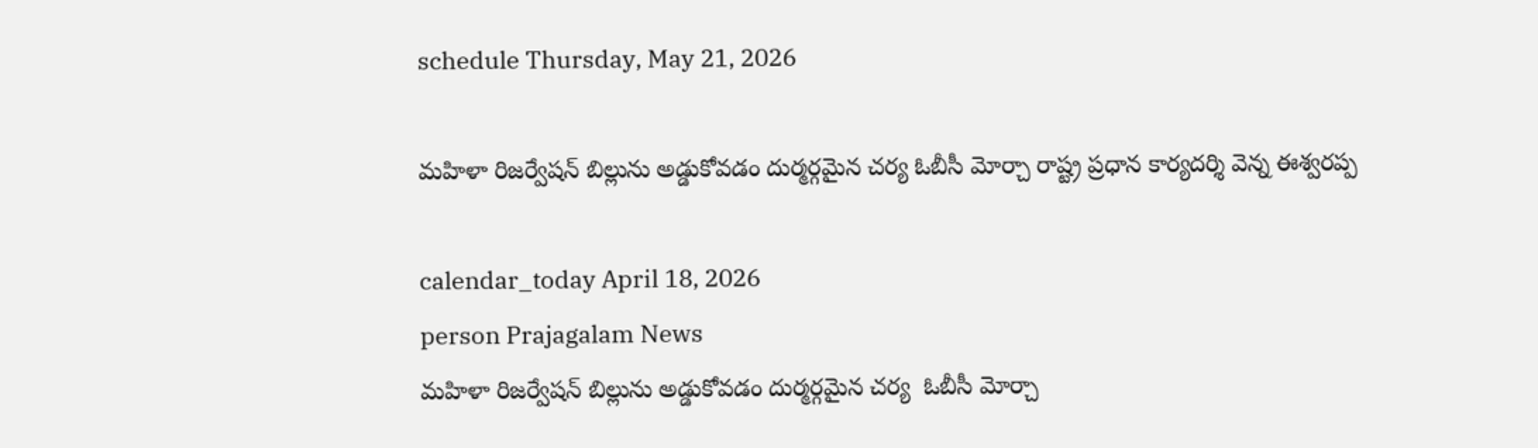schedule Thursday, May 21, 2026

మహిళా రిజర్వేషన్ బిల్లును అడ్డుకోవడం దుర్మర్గమైన చర్య ఓబీసీ మోర్చా రాష్ట్ర ప్రధాన కార్యదర్శి వెన్న ఈశ్వరప్ప

calendar_today April 18, 2026
person Prajagalam News
మహిళా రిజర్వేషన్ బిల్లును అడ్డుకోవడం దుర్మర్గమైన చర్య  ఓబీసీ మోర్చా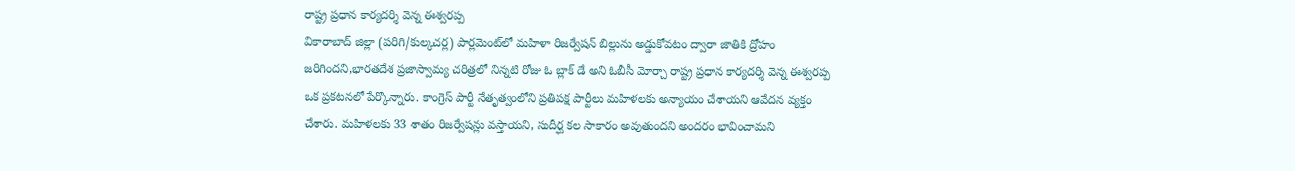రాష్ట్ర ప్రధాన కార్యదర్శి వెన్న ఈశ్వరప్ప
వికారాబాద్ జిల్లా (పరిగి/కుల్కచర్ల) పార్లమెంట్‌లో మహిళా రిజర్వేషన్ బిల్లును అడ్డుకోవటం ద్వారా జాతికి ద్రోహం జరిగిందని,భారతదేశ ప్రజాస్వామ్య చరిత్రలో నిన్నటి రోజు ఓ బ్లాక్ డే అని ఓబీసీ మోర్చా రాష్ట్ర ప్రధాన కార్యదర్శి వెన్న ఈశ్వరప్ప ఒక ప్రకటనలో పేర్కొన్నారు. కాంగ్రెస్ పార్టీ నేతృత్వంలోని ప్రతిపక్ష పార్టీలు మహిళలకు అన్యాయం చేశాయని ఆవేద‌న వ్య‌క్తం చేశారు. మహిళలకు 33 శాతం రిజర్వేషన్లు వస్తాయని, సుదీర్ఘ కల సాకారం అవుతుందని అందరం భావించామని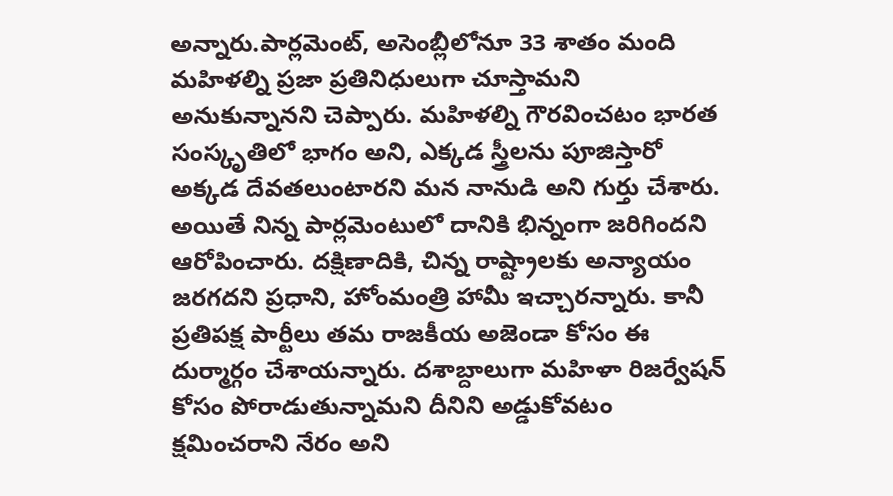అన్నారు.పార్లమెంట్, అసెంబ్లీలోనూ 33 శాతం మంది మహిళల్ని ప్రజా ప్రతినిధులుగా చూస్తామని అనుకున్నాన‌ని చెప్పారు. మహిళల్ని గౌరవించటం భారత సంస్కృతిలో భాగం అని, ఎక్కడ స్త్రీలను పూజిస్తారో అక్కడ దేవతలుంటారని మన నానుడి అని గుర్తు చేశారు. అయితే నిన్న పార్లమెంటులో దానికి భిన్నంగా జరిగిందని ఆరోపించారు. దక్షిణాదికి, చిన్న రాష్ట్రాలకు అన్యాయం జరగదని ప్రధాని, హోంమంత్రి హామీ ఇచ్చార‌న్నారు. కానీ ప్రతిపక్ష పార్టీలు తమ రాజకీయ అజెండా కోసం ఈ దుర్మార్గం చేశాయన్నారు. దశాబ్దాలుగా మహిళా రిజర్వేషన్ కోసం పోరాడుతున్నామని దీనిని అడ్డుకోవటం క్షమించరాని నేరం అని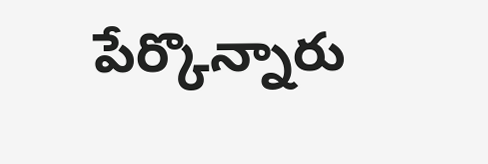పేర్కొన్నారు